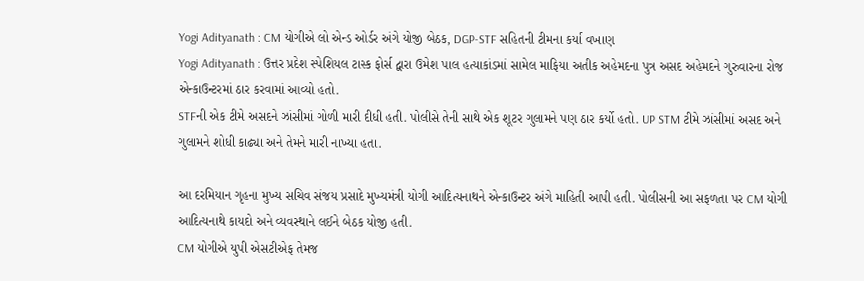Yogi Adityanath : CM યોગીએ લો એન્ડ ઓર્ડર અંગે યોજી બેઠક, DGP-STF સહિતની ટીમના કર્યા વખાણ
Yogi Adityanath : ઉત્તર પ્રદેશ સ્પેશિયલ ટાસ્ક ફોર્સ દ્વારા ઉમેશ પાલ હત્યાકાંડમાં સામેલ માફિયા અતીક અહેમદના પુત્ર અસદ અહેમદને ગુરુવારના રોજ એન્કાઉન્ટરમાં ઠાર કરવામાં આવ્યો હતો.
STFની એક ટીમે અસદને ઝાંસીમાં ગોળી મારી દીધી હતી. પોલીસે તેની સાથે એક શૂટર ગુલામને પણ ઠાર કર્યો હતો. UP STM ટીમે ઝાંસીમાં અસદ અને ગુલામને શોધી કાઢ્યા અને તેમને મારી નાખ્યા હતા.

આ દરમિયાન ગૃહના મુખ્ય સચિવ સંજય પ્રસાદે મુખ્યમંત્રી યોગી આદિત્યનાથને એન્કાઉન્ટર અંગે માહિતી આપી હતી. પોલીસની આ સફળતા પર CM યોગી આદિત્યનાથે કાયદો અને વ્યવસ્થાને લઈને બેઠક યોજી હતી.
CM યોગીએ યુપી એસટીએફ તેમજ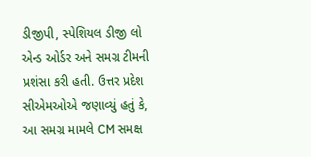ડીજીપી, સ્પેશિયલ ડીજી લો એન્ડ ઓર્ડર અને સમગ્ર ટીમની પ્રશંસા કરી હતી. ઉત્તર પ્રદેશ સીએમઓએ જણાવ્યું હતું કે, આ સમગ્ર મામલે CM સમક્ષ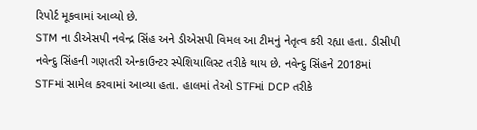રિપોર્ટ મૂકવામાં આવ્યો છે.
STM ના ડીએસપી નવેન્દ્ર સિંહ અને ડીએસપી વિમલ આ ટીમનું નેતૃત્વ કરી રહ્યા હતા. ડીસીપી નવેન્દુ સિંહની ગણતરી એન્કાઉન્ટર સ્પેશિયાલિસ્ટ તરીકે થાય છે. નવેન્દુ સિંહને 2018માં STFમાં સામેલ કરવામાં આવ્યા હતા. હાલમાં તેઓ STFમાં DCP તરીકે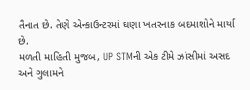તૈનાત છે. તેણે એન્કાઉન્ટરમાં ઘણા ખતરનાક બદમાશોને માર્યા છે.
મળતી માહિતી મુજબ, UP STMની એક ટીમે ઝાંસીમાં અસદ અને ગુલામને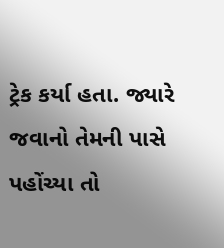ટ્રેક કર્યા હતા. જ્યારે જવાનો તેમની પાસે પહોંચ્યા તો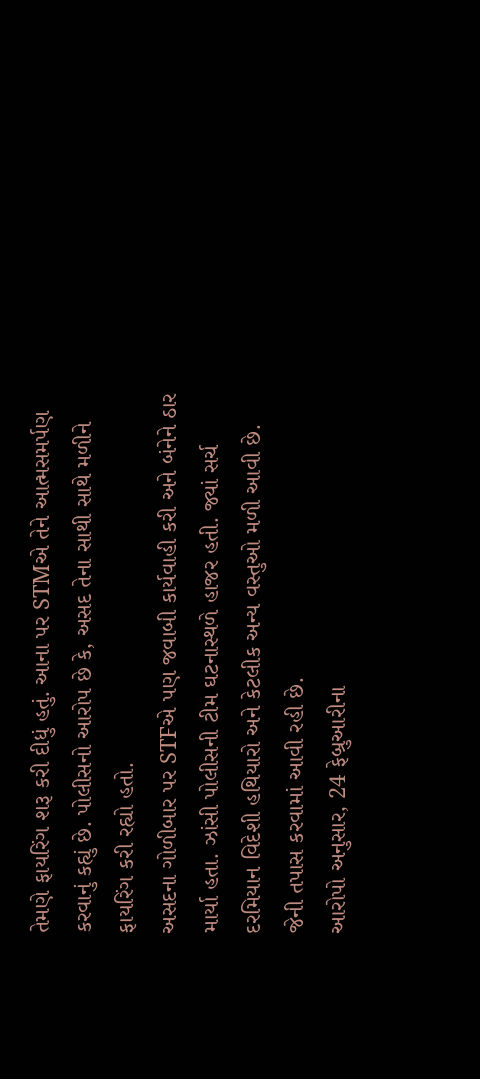તેમણે ફાયરિંગ શરૂ કરી દીધું હતું. આના પર STMએ તેને આત્મસમર્પણ કરવાનું કહ્યું છે. પોલીસનો આરોપ છે કે, અસદ તેના સાથી સાથે મળીને ફાયરિંગ કરી રહ્યો હતો.
અસદના ગોળીબાર પર STFએ પણ જવાબી કાર્યવાહી કરી અને બંનેને ઠાર માર્યા હતા. ઝાંસી પોલીસની ટીમ ઘટનાસ્થળે હાજર હતી. જ્યાં સર્ચ દરમિયાન વિદેશી હથિયારો અને કેટલીક અન્ય વસ્તુઓ મળી આવી છે. જેની તપાસ કરવામાં આવી રહી છે.
આરોપો અનુસાર, 24 ફેબ્રુઆરીના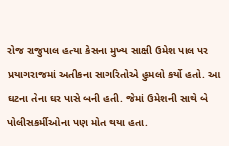રોજ રાજુપાલ હત્યા કેસના મુખ્ય સાક્ષી ઉમેશ પાલ પર પ્રયાગરાજમાં અતીકના સાગરિતોએ હુમલો કર્યો હતો. આ ઘટના તેના ઘર પાસે બની હતી. જેમાં ઉમેશની સાથે બે પોલીસકર્મીઓના પણ મોત થયા હતા.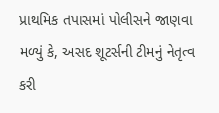પ્રાથમિક તપાસમાં પોલીસને જાણવા મળ્યું કે, અસદ શૂટર્સની ટીમનું નેતૃત્વ કરી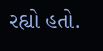રહ્યો હતો.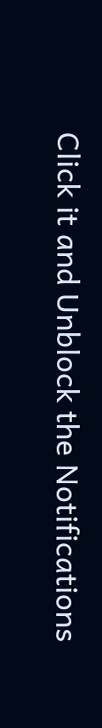Click it and Unblock the Notifications